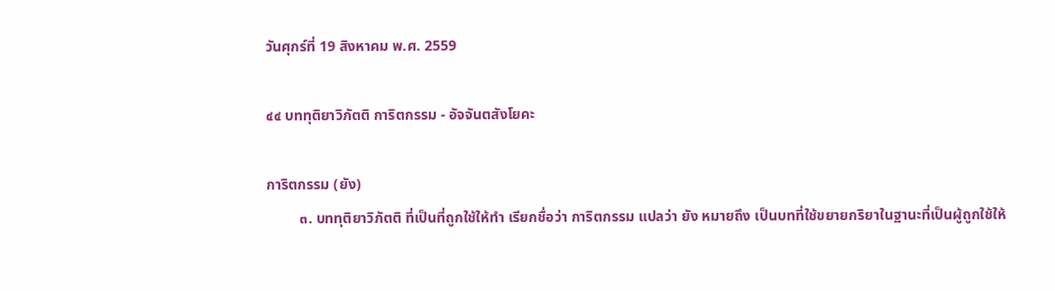วันศุกร์ที่ 19 สิงหาคม พ.ศ. 2559

๔๔ บททุติยาวิภัตติ การิตกรรม - อัจจันตสังโยคะ

การิตกรรม (ยัง)
         ๓. บททุติยาวิภัตติ ที่เป็นที่ถูกใช้ให้ทำ เรียกชื่อว่า การิตกรรม แปลว่า ยัง หมายถึง เป็นบทที่ใช้ขยายกริยาในฐานะที่เป็นผู้ถูกใช้ให้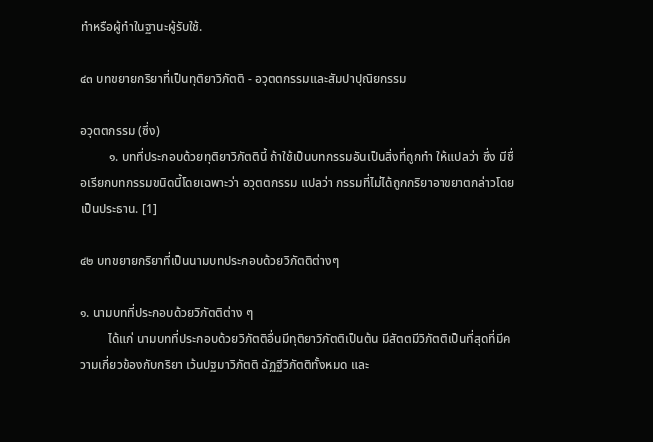ทำหรือผู้ทำในฐานะผู้รับใช้.

๔๓ บทขยายกริยาที่เป็นทุติยาวิภัตติ - อวุตตกรรมและสัมปาปุณิยกรรม

อวุตตกรรม (ซึ่ง)
         ๑. บทที่ประกอบด้วยทุติยาวิภัตตินี้ ถ้าใช้เป็นบทกรรมอันเป็นสิ่งที่ถูกทำ ให้แปลว่า ซึ่ง มีชื่อเรียกบทกรรมขนิดนี้โดยเฉพาะว่า อวุตตกรรม แปลว่า กรรมที่ไม่ได้ถูกกริยาอาขยาตกล่าวโดยเป็นประธาน. [1]

๔๒ บทขยายกริยาที่เป็นนามบทประกอบด้วยวิภัตติต่างๆ

๑. นามบทที่ประกอบด้วยวิภัตติต่าง ๆ
         ได้แก่ นามบทที่ประกอบด้วยวิภัตติอื่นมีทุติยาวิภัตติเป็นต้น มีสัตตมีวิภัตติเป็นที่สุดที่มีความเกี่ยวข้องกับกริยา เว้นปฐมาวิภัตติ ฉัฏฐีวิภัตติทั้งหมด และ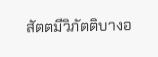สัตตมีวิภัตติบางอ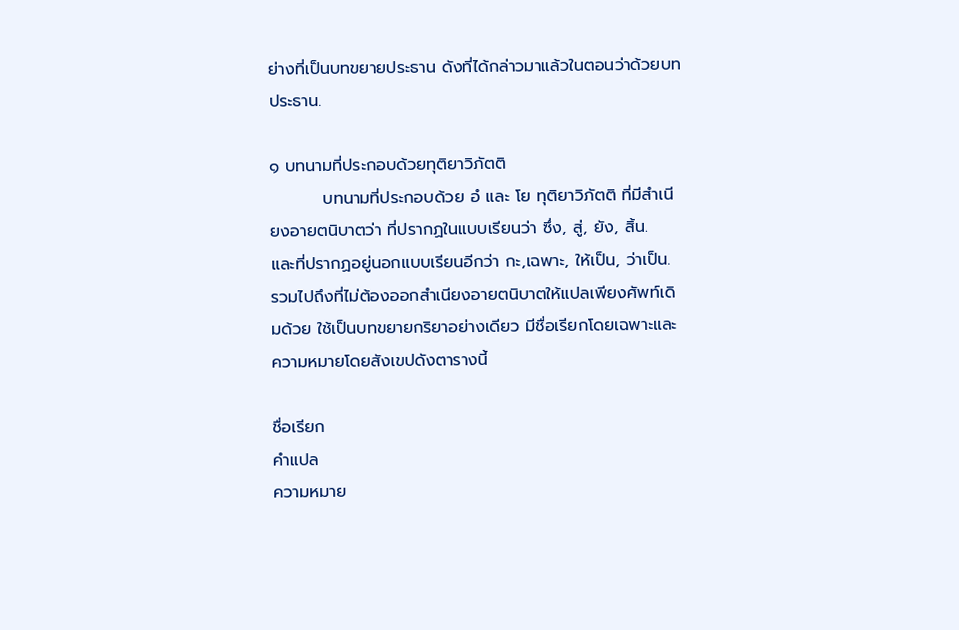ย่างที่เป็นบทขยายประธาน ดังที่ได้กล่าวมาแล้วในตอนว่าด้วยบทประธาน.

๑ บทนามที่ประกอบด้วยทุติยาวิภัตติ
         บทนามที่ประกอบด้วย อํ และ โย ทุติยาวิภัตติ ที่มีสำเนียงอายตนิบาตว่า ที่ปรากฏในแบบเรียนว่า ซึ่ง, สู่, ยัง, สิ้น.  และที่ปรากฏอยู่นอกแบบเรียนอีกว่า กะ,เฉพาะ, ให้เป็น, ว่าเป็น. รวมไปถึงที่ไม่ต้องออกสำเนียงอายตนิบาตให้แปลเพียงศัพท์เดิมด้วย ใช้เป็นบทขยายกริยาอย่างเดียว มีชื่อเรียกโดยเฉพาะและความหมายโดยสังเขปดังตารางนี้

ชื่อเรียก
คำแปล
ความหมาย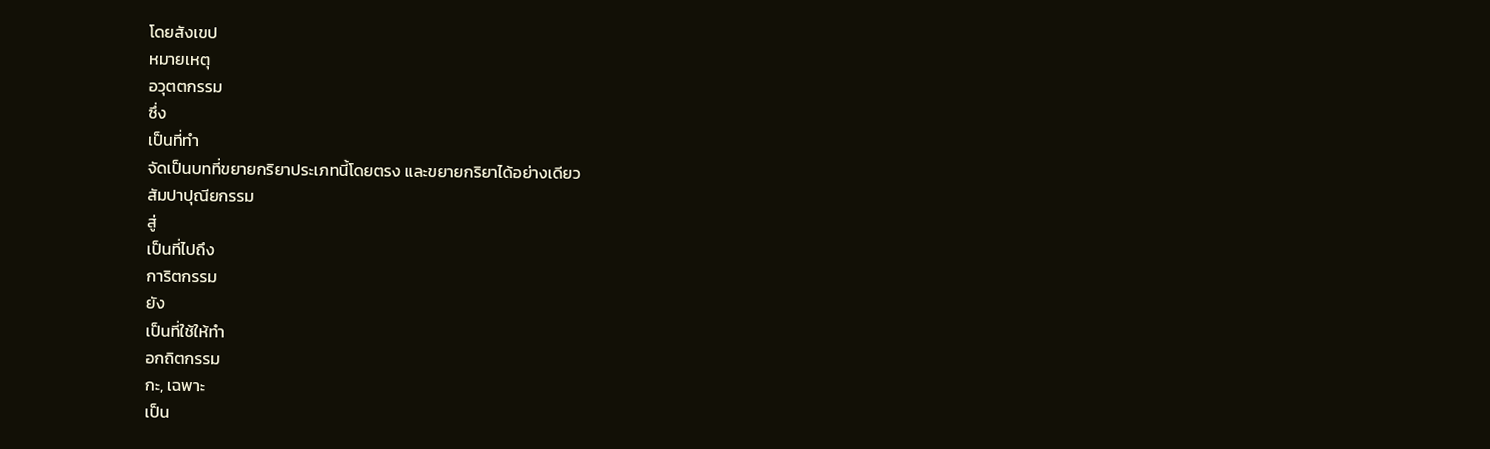โดยสังเขป
หมายเหตุ
อวุตตกรรม
ซึ่ง
เป็นที่ทำ
จัดเป็นบทที่ขยายกริยาประเภทนี้โดยตรง และขยายกริยาได้อย่างเดียว
สัมปาปุณียกรรม
สู่
เป็นที่ไปถึง
การิตกรรม
ยัง
เป็นที่ใช้ให้ทำ
อกถิตกรรม
กะ, เฉพาะ
เป็น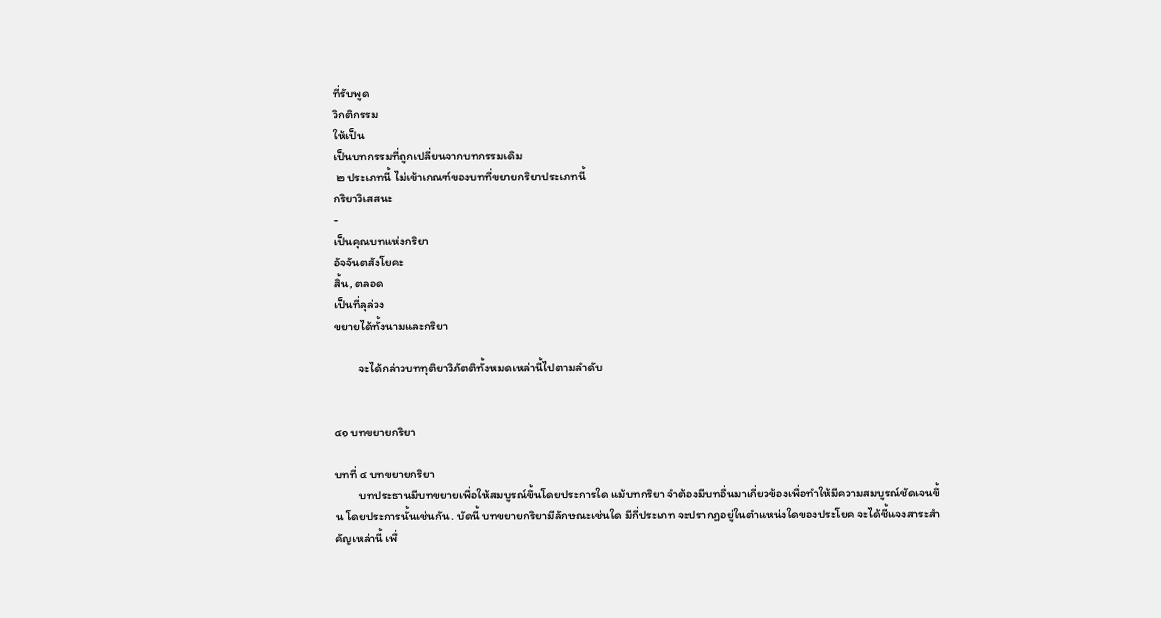ที่รับพูด
วิกติกรรม
ให้เป็น
เป็นบทกรรมที่ถูกเปลี่ยนจากบทกรรมเดิม
 ๒ ประเภทนี้ ไม่เข้าเกณฑ์ของบทที่ขยายกริยาประเภทนี้
กริยาวิเสสนะ
-
เป็นคุณบทแห่งกริยา
อัจจันตสังโยคะ
สิ้น, ตลอด
เป็นที่ลุล่วง
ขยายได้ทั้งนามและกริยา

         จะได้กล่าวบททุติยาวิภัตติทั้งหมดเหล่านี้ไปตามลำดับ


๔๑ บทขยายกริยา

บทที่ ๔ บทขยายกริยา
         บทประธานมีบทขยายเพื่อให้สมบูรณ์ขึ้นโดยประการใด แม้บทกริยา จำต้องมีบทอื่นมาเกี่ยวข้องเพื่อทำให้มีความสมบูรณ์ชัดเจนขึ้น โดยประการนั้นเช่นกัน. บัดนี้ บทขยายกริยามีลักษณะเช่นใด มีกี่ประเภท จะปรากฏอยู่ในตำแหน่งใดของประโยค จะได้ชี้แจงสาระสำคัญเหล่านี้ เพื่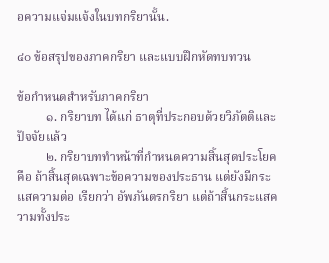อความแจ่มแจ้งในบทกริยานั้น.

๔๐ ข้อสรุปของภาคกริยา และแบบฝึกหัดทบทวน

ข้อกำหนดสำหรับภาคกริยา
         ๑. กริยาบท ได้แก่ ธาตุที่ประกอบด้วยวิภัตติและปัจจัยแล้ว
         ๒. กริยาบททำหน้าที่กำหนดความสิ้นสุดประโยค คือ ถ้าสิ้นสุดเฉพาะข้อความของประธาน แต่ยังมีกระแสความต่อ เรียกว่า อัพภันตรกริยา แต่ถ้าสิ้นกระแสความทั้งประ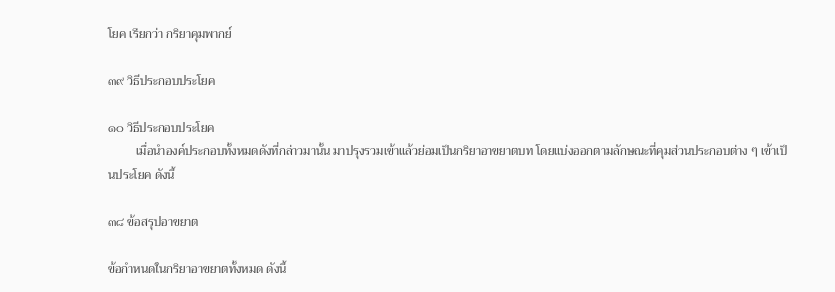โยค เรียกว่า กริยาคุมพากย์

๓๙ วิธีประกอบประโยค

๑๐ วิธีประกอบประโยค
         เมื่อนำองค์ประกอบทั้งหมดดังที่กล่าวมานั้น มาปรุงรวมเข้าแล้วย่อมเป็นกริยาอาขยาตบท โดยแบ่งออกตามลักษณะที่คุมส่วนประกอบต่าง ๆ เข้าเป็นประโยค ดังนี้

๓๘ ข้อสรุปอาขยาต

ข้อกำหนดในกริยาอาขยาตทั้งหมด ดังนี้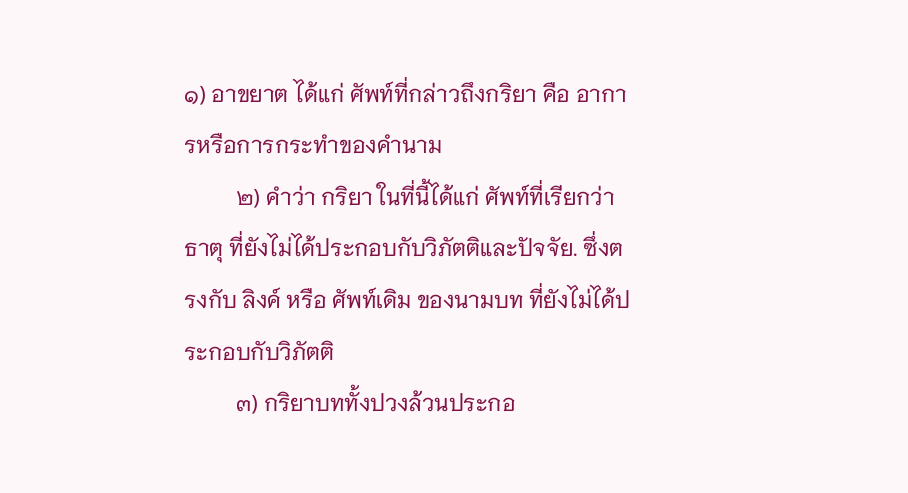๑) อาขยาต ได้แก่ ศัพท์ที่กล่าวถึงกริยา คือ อาการหรือการกระทำของคำนาม
         ๒) คำว่า กริยา ในที่นี้ได้แก่ ศัพท์ที่เรียกว่า ธาตุ ที่ยังไม่ได้ประกอบกับวิภัตติและปัจจัย. ซึ่งตรงกับ ลิงค์ หรือ ศัพท์เดิม ของนามบท ที่ยังไม่ได้ประกอบกับวิภัตติ
         ๓) กริยาบททั้งปวงล้วนประกอ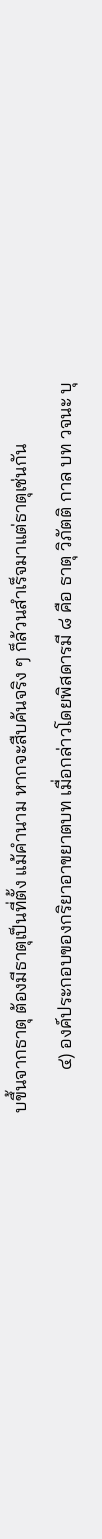บขึ้นจากธาตุ ต้องมีธาตุเป็นที่ตั้ง แม้คำนาม หากจะสืบค้นจริง ๆ ก็ล้วนสำเร็จมาแต่ธาตุเช่นกัน
         ๔) องค์ประกอบของกริยาอาขยาตบท เมื่อกล่าวโดยพิสดารมี ๘ คือ ธาตุ วิภัตติ กาล บท วจนะ บุ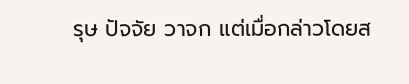รุษ ปัจจัย วาจก แต่เมื่อกล่าวโดยส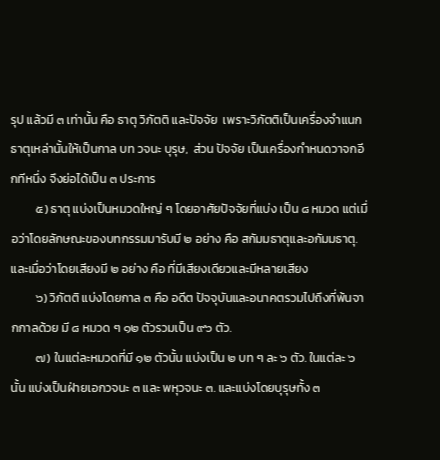รุป แล้วมี ๓ เท่านั้น คือ ธาตุ วิภัตติ และปัจจัย  เพราะวิภัตติเป็นเครื่องจำแนกธาตุเหล่านั้นให้เป็นกาล บท วจนะ บุรุษ,  ส่วน ปัจจัย เป็นเครื่องกำหนดวาจกอีกทีหนึ่ง จึงย่อได้เป็น ๓ ประการ
         ๕) ธาตุ แบ่งเป็นหมวดใหญ่ ๆ โดยอาศัยปัจจัยที่แบ่ง เป็น ๘ หมวด แต่เมื่อว่าโดยลักษณะของบทกรรมมารับมี ๒ อย่าง คือ สกัมมธาตุและอกัมมธาตุ. และเมื่อว่าโดยเสียงมี ๒ อย่าง คือ ที่มีเสียงเดียวและมีหลายเสียง
         ๖) วิภัตติ แบ่งโดยกาล ๓ คือ อดีต ปัจจุบันและอนาคตรวมไปถึงที่พ้นจากกาลด้วย มี ๘ หมวด ๆ ๑๒ ตัวรวมเป็น ๙๖ ตัว.
         ๗) ในแต่ละหมวดที่มี ๑๒ ตัวนั้น แบ่งเป็น ๒ บท ๆ ละ ๖ ตัว. ในแต่ละ ๖ นั้น แบ่งเป็นฝ่ายเอกวจนะ ๓ และ พหุวจนะ ๓. และแบ่งโดยบุรุษทั้ง ๓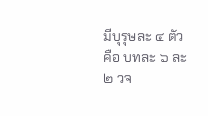มีบุรุษละ ๔ ตัว คือ บทละ ๖ ละ ๒ วจ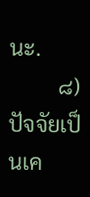นะ.
         ๘) ปัจจัยเป็นเค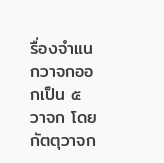รื่องจำแนกวาจกออกเป็น ๕ วาจก โดยกัตตุวาจก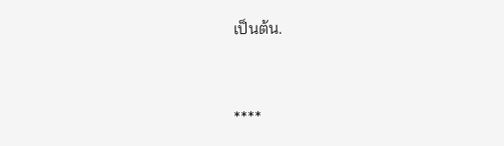เป็นต้น.


****